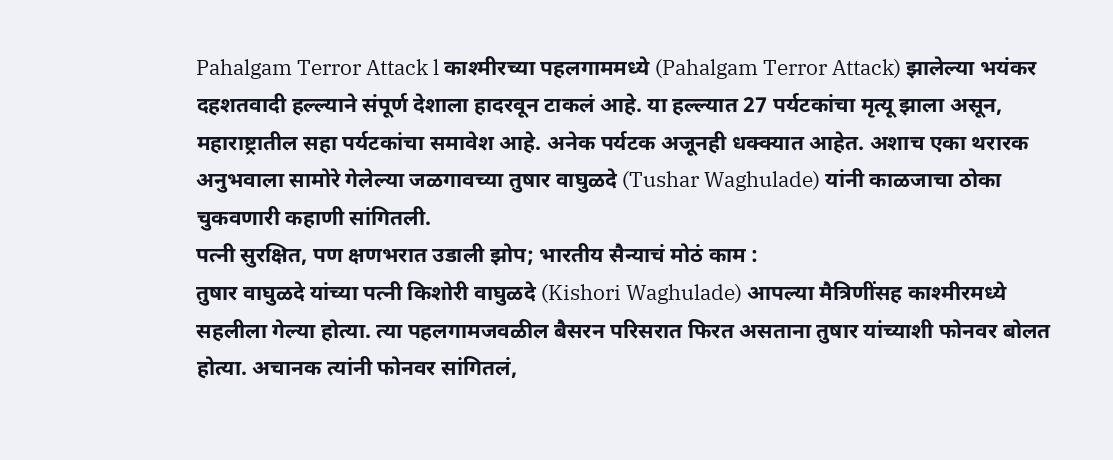Pahalgam Terror Attack l काश्मीरच्या पहलगाममध्ये (Pahalgam Terror Attack) झालेल्या भयंकर दहशतवादी हल्ल्याने संपूर्ण देशाला हादरवून टाकलं आहे. या हल्ल्यात 27 पर्यटकांचा मृत्यू झाला असून, महाराष्ट्रातील सहा पर्यटकांचा समावेश आहे. अनेक पर्यटक अजूनही धक्क्यात आहेत. अशाच एका थरारक अनुभवाला सामोरे गेलेल्या जळगावच्या तुषार वाघुळदे (Tushar Waghulade) यांनी काळजाचा ठोका चुकवणारी कहाणी सांगितली.
पत्नी सुरक्षित, पण क्षणभरात उडाली झोप; भारतीय सैन्याचं मोठं काम :
तुषार वाघुळदे यांच्या पत्नी किशोरी वाघुळदे (Kishori Waghulade) आपल्या मैत्रिणींसह काश्मीरमध्ये सहलीला गेल्या होत्या. त्या पहलगामजवळील बैसरन परिसरात फिरत असताना तुषार यांच्याशी फोनवर बोलत होत्या. अचानक त्यांनी फोनवर सांगितलं,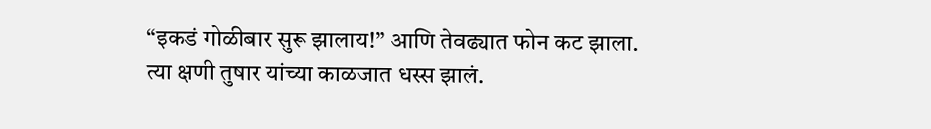“इकडं गोळीबार सुरू झालाय!” आणि तेवढ्यात फोन कट झाला. त्या क्षणी तुषार यांच्या काळजात धस्स झालं.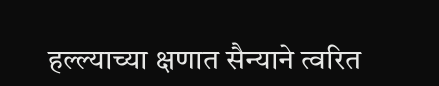हल्ल्याच्या क्षणात सैन्याने त्वरित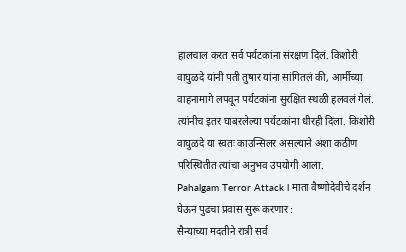हालचाल करत सर्व पर्यटकांना संरक्षण दिलं. किशोरी वाघुळदे यांनी पती तुषार यांना सांगितलं की, आर्मीच्या वाहनामागे लपवून पर्यटकांना सुरक्षित स्थळी हलवलं गेलं. त्यांनीच इतर घाबरलेल्या पर्यटकांना धीरही दिला. किशोरी वाघुळदे या स्वतः काउन्सिलर असल्याने अशा कठीण परिस्थितीत त्यांचा अनुभव उपयोगी आला.
Pahalgam Terror Attack l माता वैष्णोदेवीचे दर्शन घेऊन पुढचा प्रवास सुरू करणार :
सैन्याच्या मदतीने रात्री सर्व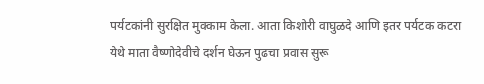पर्यटकांनी सुरक्षित मुक्काम केला. आता किशोरी वाघुळदे आणि इतर पर्यटक कटरा येथे माता वैष्णोदेवीचे दर्शन घेऊन पुढचा प्रवास सुरू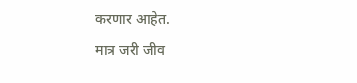करणार आहेत.
मात्र जरी जीव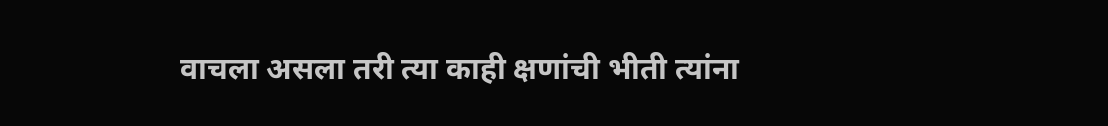वाचला असला तरी त्या काही क्षणांची भीती त्यांना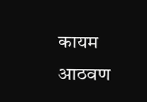कायम आठवण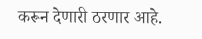करून देणारी ठरणार आहे.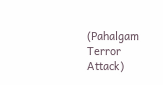(Pahalgam Terror Attack)